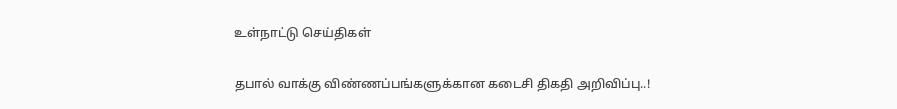உள்நாட்டு செய்திகள்

தபால் வாக்கு விண்ணப்பங்களுக்கான கடைசி திகதி அறிவிப்பு..!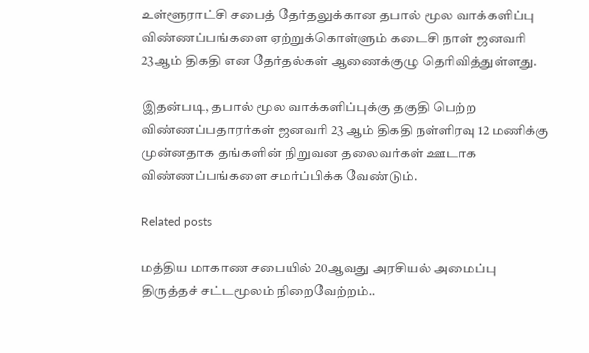உள்ளூராட்சி சபைத் தேர்தலுக்கான தபால் மூல வாக்களிப்பு விண்ணப்பங்களை ஏற்றுக்கொள்ளும் கடைசி நாள் ஜனவரி 23ஆம் திகதி என தேர்தல்கள் ஆணைக்குழு தெரிவித்துள்ளது.

இதன்படி, தபால் மூல வாக்களிப்புக்கு தகுதி பெற்ற விண்ணப்பதாரர்கள் ஜனவரி 23 ஆம் திகதி நள்ளிரவு 12 மணிக்கு முன்னதாக தங்களின் நிறுவன தலைவர்கள் ஊடாக விண்ணப்பங்களை சமர்ப்பிக்க வேண்டும்.

Related posts

மத்திய மாகாண சபையில் 20ஆவது அரசியல் அமைப்பு திருத்தச் சட்டமூலம் நிறைவேற்றம்..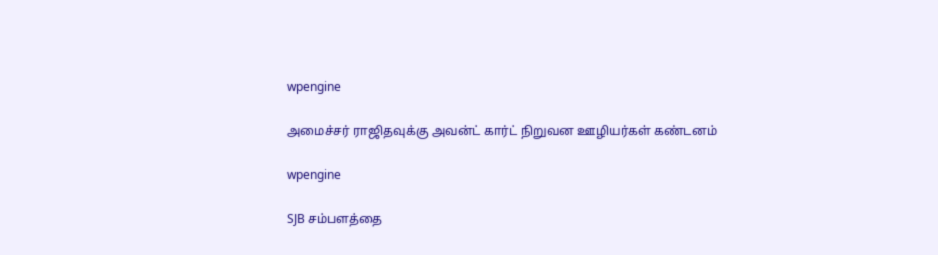wpengine

அமைச்சர் ராஜிதவுக்கு அவன்ட் கார்ட் நிறுவன ஊழியர்கள் கண்டனம்

wpengine

SJB சம்பளத்தை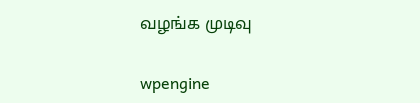வழங்க முடிவு

wpengine